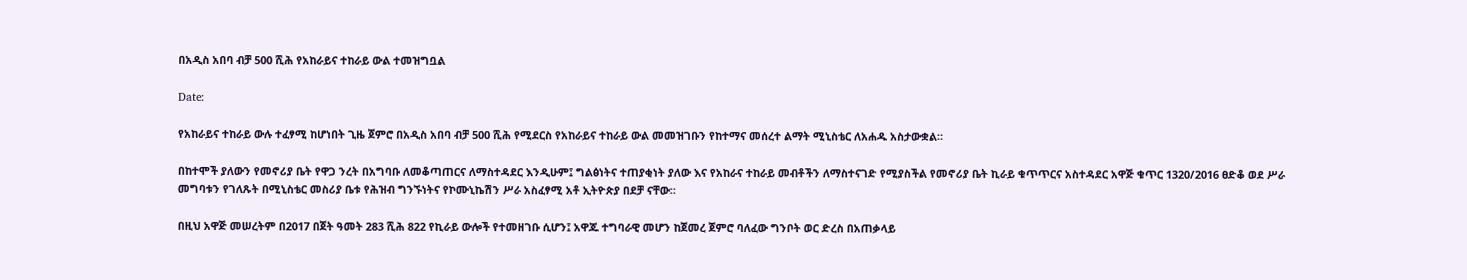በአዲስ አበባ ብቻ 500 ሺሕ የአከራይና ተከራይ ውል ተመዝግቧል

Date:

የአከራይና ተከራይ ውሉ ተፈፃሚ ከሆነበት ጊዜ ጀምሮ በአዲስ አበባ ብቻ 500 ሺሕ የሚደርስ የአከራይና ተከራይ ውል መመዝገቡን የከተማና መሰረተ ልማት ሚኒስቴር ለአሐዱ አስታውቋል።

በከተሞች ያለውን የመኖሪያ ቤት የዋጋ ንረት በአግባቡ ለመቆጣጠርና ለማስተዳደር እንዲሁም፤ ግልፅነትና ተጠያቂነት ያለው እና የአከራና ተከራይ መብቶችን ለማስተናገድ የሚያስችል የመኖሪያ ቤት ኪራይ ቁጥጥርና አስተዳደር አዋጅ ቁጥር 1320/2016 ፀድቆ ወደ ሥራ መግባቱን የገለጹት በሚኒስቴር መስሪያ ቤቱ የሕዝብ ግንኙነትና የኮሙኒኬሽን ሥራ አስፈፃሚ አቶ ኢትዮጵያ በደቻ ናቸው።

በዚህ አዋጅ መሠረትም በ2017 በጀት ዓመት 283 ሺሕ 822 የኪራይ ውሎች የተመዘገቡ ሲሆን፤ አዋጁ ተግባራዊ መሆን ከጀመረ ጀምሮ ባለፈው ግንቦት ወር ድረስ በአጠቃላይ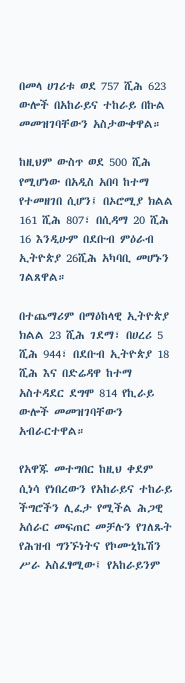በመላ ሀገሪቱ ወደ 757 ሺሕ 623 ውሎች በአከራይና ተከራይ በኩል መመዝገባቸውን አስታውቀዋል።

ከዚህም ውስጥ ወደ 500 ሺሕ የሚሆነው በአዲስ አበባ ከተማ የተመዘገበ ሲሆን፤ በኦሮሚያ ክልል 161 ሺሕ 807፣ በሲዳማ 20 ሺሕ 16 እንዲሁም በደቡብ ምዕራብ ኢትዮጵያ 26ሺሕ አካባቢ መሆኑን ገልጸዋል።

በተጨማሪም በማዕከላዊ ኢትዮጵያ ክልል 23 ሺሕ ገደማ፣ በሀረሪ 5 ሺሕ 944፣ በደቡብ ኢትዮጵያ 18 ሺሕ እና በድሬዳዋ ከተማ አስተዳደር ደግሞ 814 የኪራይ ውሎች መመዝገባቸውን አብራርተዋል።

የአዋጁ መተግበር ከዚህ ቀደም ሲነሳ የነበረውን የአከራይና ተከራይ ችግሮችን ሊፈታ የሚችል ሕጋዊ አሰራር መፍጠር መቻሉን የገለጹት የሕዝብ ግንኙነትና የኮሙኒኬሽን ሥራ አስፈፃሚው፤ የአከራይንም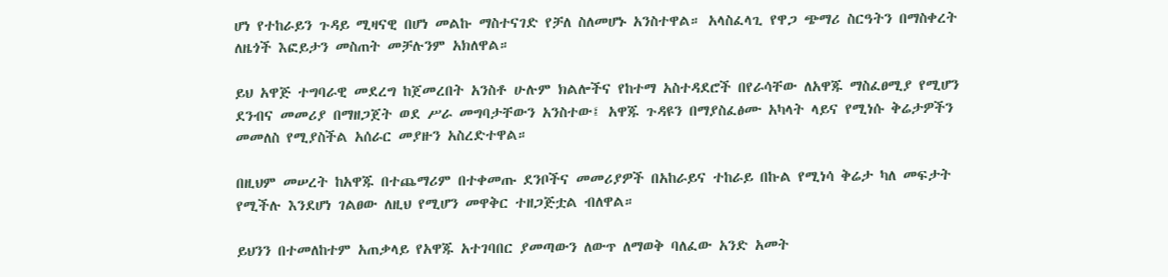ሆነ የተከራይን ጉዳይ ሚዛናዊ በሆነ መልኩ ማስተናገድ የቻለ ስለመሆኑ አንስተዋል። አላስፈላጊ የዋጋ ጭማሪ ስርዓትን በማስቀረት ለዜጎች እፎይታን መስጠት መቻሉንም አክለዋል።

ይህ አዋጅ ተግባራዊ መደረግ ከጀመረበት አንስቶ ሁሉም ክልሎችና የከተማ አስተዳደሮች በየራሳቸው ለአዋጁ ማስፈፀሚያ የሚሆን ደንብና መመሪያ በማዘጋጀት ወደ ሥራ መግባታቸውን አንስተው፤ አዋጁ ጉዳዩን በማያስፈፅሙ አካላት ላይና የሚነሱ ቅሬታዎችን መመለስ የሚያስችል አሰራር መያዙን አስረድተዋል።

በዚህም መሠረት ከአዋጁ በተጨማሪም በተቀመጡ ደንቦችና መመሪያዎች በአከራይና ተከራይ በኩል የሚነሳ ቅሬታ ካለ መፍታት የሚችሉ እንደሆነ ገልፀው ለዚህ የሚሆን መዋቅር ተዘጋጅቷል ብለዋል።

ይህንን በተመለከተም አጠቃላይ የአዋጁ አተገባበር ያመጣውን ለውጥ ለማወቅ ባለፈው አንድ አመት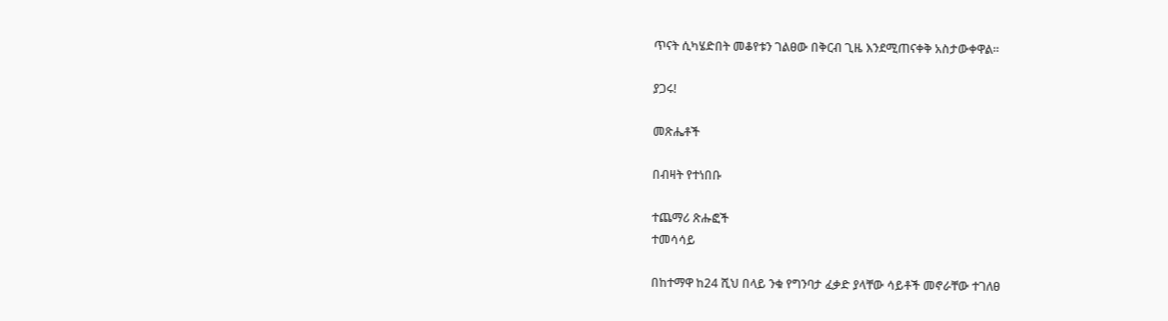ጥናት ሲካሄድበት መቆየቱን ገልፀው በቅርብ ጊዜ እንደሚጠናቀቅ አስታውቀዋል።

ያጋሩ!

መጽሔቶች

በብዛት የተነበቡ

ተጨማሪ ጽሑፎች
ተመሳሳይ

በከተማዋ ከ24 ሺህ በላይ ንቁ የግንባታ ፈቃድ ያላቸው ሳይቶች መኖራቸው ተገለፀ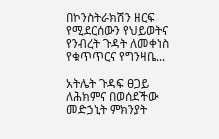በኮንስትራክሽን ዘርፍ የሚደርሰውን የህይወትና የንብረት ጉዳት ለመቀነስ የቁጥጥርና የግንዛቤ...

አትሌት ጉዳፍ ፀጋይ ለሕክምና በወሰደችው መድኃኒት ምክንያት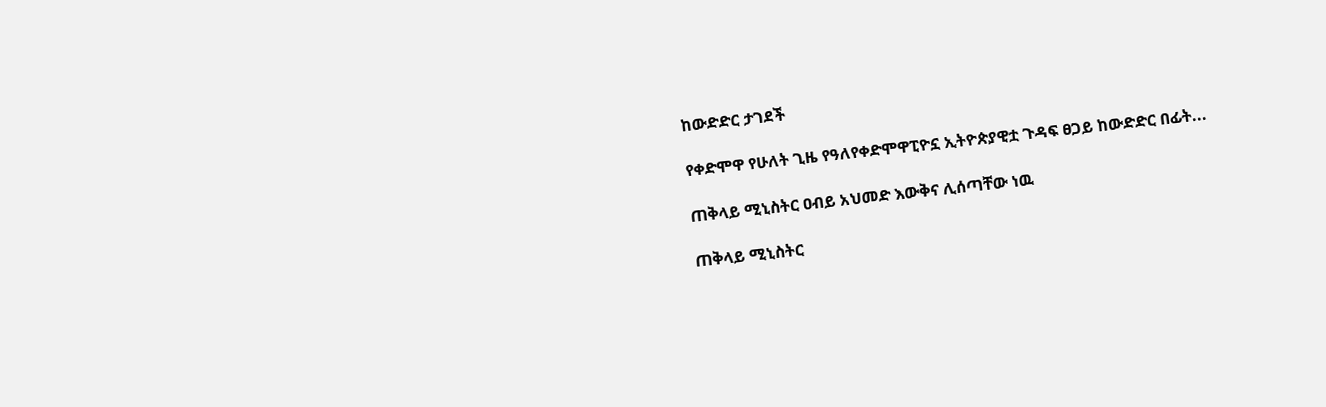ከውድድር ታገደች

የቀድሞዋ የሁለት ጊዜ የዓለየቀድሞዋፒዮኗ ኢትዮጵያዊቷ ጉዳፍ ፀጋይ ከውድድር በፊት...

ጠቅላይ ሚኒስትር ዐብይ አህመድ እውቅና ሊሰጣቸው ነዉ

ጠቅላይ ሚኒስትር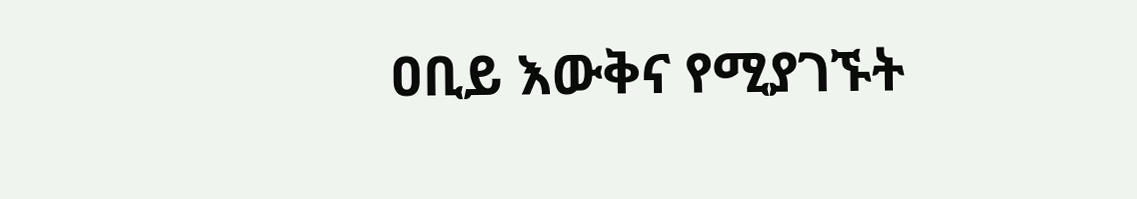ዐቢይ እውቅና የሚያገኙት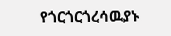የጎርጎርጎረሳዉያኑ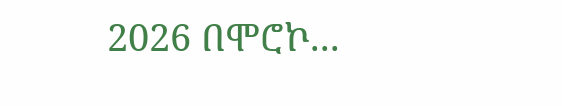2026 በሞሮኮ...